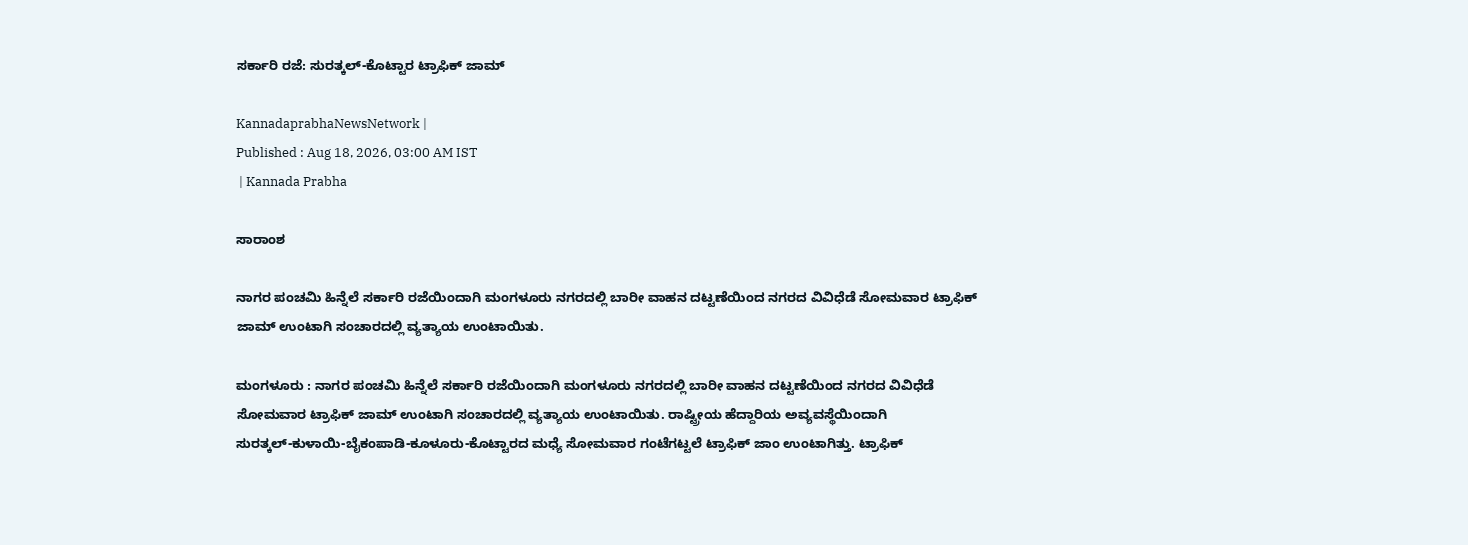ಸರ್ಕಾರಿ ರಜೆ: ಸುರತ್ಕಲ್‌-ಕೊಟ್ಟಾರ ಟ್ರಾಫಿಕ್‌ ಜಾಮ್‌

KannadaprabhaNewsNetwork |
Published : Aug 18, 2026, 03:00 AM IST
 | Kannada Prabha

ಸಾರಾಂಶ

ನಾಗರ ಪಂಚಮಿ ಹಿನ್ನೆಲೆ ಸರ್ಕಾರಿ ರಜೆಯಿಂದಾಗಿ ಮಂಗಳೂರು ನಗರದಲ್ಲಿ ಬಾರೀ ವಾಹನ ದಟ್ಟಣೆಯಿಂದ ನಗರದ ವಿವಿಧೆಡೆ ಸೋಮವಾರ ಟ್ರಾಫಿಕ್‌ ಜಾಮ್‌ ಉಂಟಾಗಿ ಸಂಚಾರದಲ್ಲಿ ವ್ಯತ್ಯಾಯ ಉಂಟಾಯಿತು.

ಮಂಗಳೂರು : ನಾಗರ ಪಂಚಮಿ ಹಿನ್ನೆಲೆ ಸರ್ಕಾರಿ ರಜೆಯಿಂದಾಗಿ ಮಂಗಳೂರು ನಗರದಲ್ಲಿ ಬಾರೀ ವಾಹನ ದಟ್ಟಣೆಯಿಂದ ನಗರದ ವಿವಿಧೆಡೆ ಸೋಮವಾರ ಟ್ರಾಫಿಕ್‌ ಜಾಮ್‌ ಉಂಟಾಗಿ ಸಂಚಾರದಲ್ಲಿ ವ್ಯತ್ಯಾಯ ಉಂಟಾಯಿತು. ರಾಷ್ಟ್ರೀಯ ಹೆದ್ದಾರಿಯ ಅವ್ಯವಸ್ಥೆಯಿಂದಾಗಿ ಸುರತ್ಕಲ್‌-ಕುಳಾಯಿ-ಬೈಕಂಪಾಡಿ-ಕೂಳೂರು-ಕೊಟ್ಟಾರದ ಮಧ್ಯೆ ಸೋಮವಾರ ಗಂಟೆಗಟ್ಟಲೆ ಟ್ರಾಫಿಕ್‌ ಜಾಂ ಉಂಟಾಗಿತ್ತು. ಟ್ರಾಫಿಕ್‌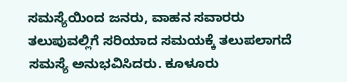ಸಮಸ್ಯೆಯಿಂದ ಜನರು, ವಾಹನ ಸವಾರರು ತಲುಪುವಲ್ಲಿಗೆ ಸರಿಯಾದ ಸಮಯಕ್ಕೆ ತಲುಪಲಾಗದೆ ಸಮಸ್ಯೆ ಅನುಭವಿಸಿದರು. ಕೂಳೂರು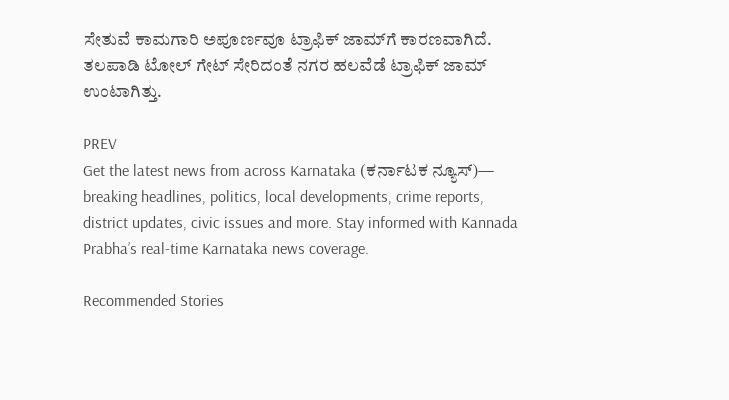ಸೇತುವೆ ಕಾಮಗಾರಿ ಅಪೂರ್ಣವೂ ಟ್ರಾಫಿಕ್‌ ಜಾಮ್‌ಗೆ ಕಾರಣವಾಗಿದೆ. ತಲಪಾಡಿ ಟೋಲ್‌ ಗೇಟ್‌ ಸೇರಿದಂತೆ ನಗರ ಹಲವೆಡೆ ಟ್ರಾಫಿಕ್‌ ಜಾಮ್‌ ಉಂಟಾಗಿತ್ತು.

PREV
Get the latest news from across Karnataka (ಕರ್ನಾಟಕ ನ್ಯೂಸ್)— breaking headlines, politics, local developments, crime reports, district updates, civic issues and more. Stay informed with Kannada Prabha’s real‑time Karnataka news coverage.

Recommended Stories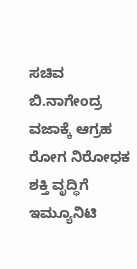ಸಚಿವ ಬಿ.ನಾಗೇಂದ್ರ ವಜಾಕ್ಕೆ ಆಗ್ರಹ
ರೋಗ ನಿರೋಧಕ ಶಕ್ತಿ ವೃದ್ಧಿಗೆ ಇಮ್ಯೂನಿಟಿ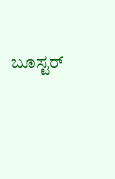ಬೂಸ್ಟರ್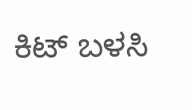ಕಿಟ್‌ ಬಳಸಿ